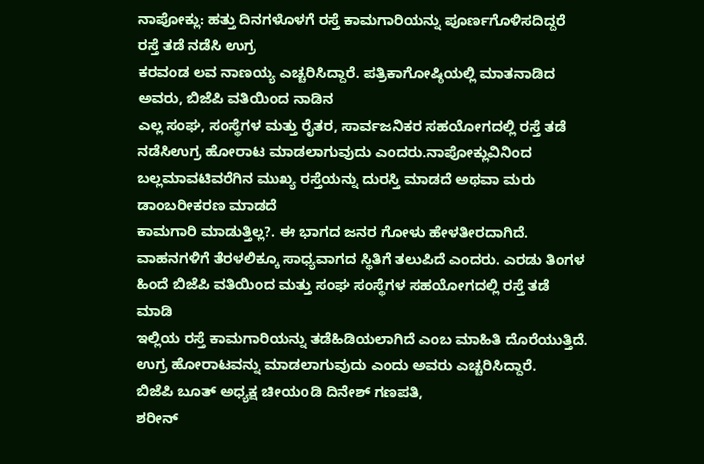ನಾಪೋಕ್ಲು: ಹತ್ತು ದಿನಗಳೊಳಗೆ ರಸ್ತೆ ಕಾಮಗಾರಿಯನ್ನು ಪೂರ್ಣಗೊಳಿಸದಿದ್ದರೆ ರಸ್ತೆ ತಡೆ ನಡೆಸಿ ಉಗ್ರ
ಕರವಂಡ ಲವ ನಾಣಯ್ಯ ಎಚ್ಚರಿಸಿದ್ದಾರೆ. ಪತ್ರಿಕಾಗೋಷ್ಠಿಯಲ್ಲಿ ಮಾತನಾಡಿದ ಅವರು, ಬಿಜೆಪಿ ವತಿಯಿಂದ ನಾಡಿನ
ಎಲ್ಲ ಸಂಘ, ಸಂಸ್ಥೆಗಳ ಮತ್ತು ರೈತರ, ಸಾರ್ವಜನಿಕರ ಸಹಯೋಗದಲ್ಲಿ ರಸ್ತೆ ತಡೆ ನಡೆಸಿಉಗ್ರ ಹೋರಾಟ ಮಾಡಲಾಗುವುದು ಎಂದರು.ನಾಪೋಕ್ಲುವಿನಿಂದ ಬಲ್ಲಮಾವಟಿವರೆಗಿನ ಮುಖ್ಯ ರಸ್ತೆಯನ್ನು ದುರಸ್ತಿ ಮಾಡದೆ ಅಥವಾ ಮರು ಡಾಂಬರೀಕರಣ ಮಾಡದೆ
ಕಾಮಗಾರಿ ಮಾಡುತ್ತಿಲ್ಲ?. ಈ ಭಾಗದ ಜನರ ಗೋಳು ಹೇಳತೀರದಾಗಿದೆ. ವಾಹನಗಳಿಗೆ ತೆರಳಲಿಕ್ಕೂ ಸಾಧ್ಯವಾಗದ ಸ್ಥಿತಿಗೆ ತಲುಪಿದೆ ಎಂದರು. ಎರಡು ತಿಂಗಳ ಹಿಂದೆ ಬಿಜೆಪಿ ವತಿಯಿಂದ ಮತ್ತು ಸಂಘ ಸಂಸ್ಥೆಗಳ ಸಹಯೋಗದಲ್ಲಿ ರಸ್ತೆ ತಡೆ ಮಾಡಿ
ಇಲ್ಲಿಯ ರಸ್ತೆ ಕಾಮಗಾರಿಯನ್ನು ತಡೆಹಿಡಿಯಲಾಗಿದೆ ಎಂಬ ಮಾಹಿತಿ ದೊರೆಯುತ್ತಿದೆ.
ಉಗ್ರ ಹೋರಾಟವನ್ನು ಮಾಡಲಾಗುವುದು ಎಂದು ಅವರು ಎಚ್ಚರಿಸಿದ್ದಾರೆ.
ಬಿಜೆಪಿ ಬೂತ್ ಅಧ್ಯಕ್ಷ ಚೀಯoಡಿ ದಿನೇಶ್ ಗಣಪತಿ,
ಶರೀನ್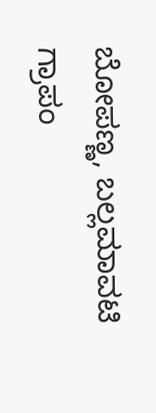ಬೋಪಣ್ಣ, ಬಲ್ಲಮಾವಟಿ ಗ್ರಾಪಂ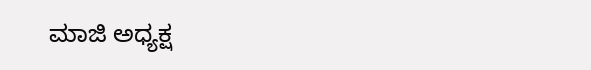ಮಾಜಿ ಅಧ್ಯಕ್ಷ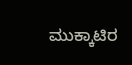ಮುಕ್ಕಾಟಿರ